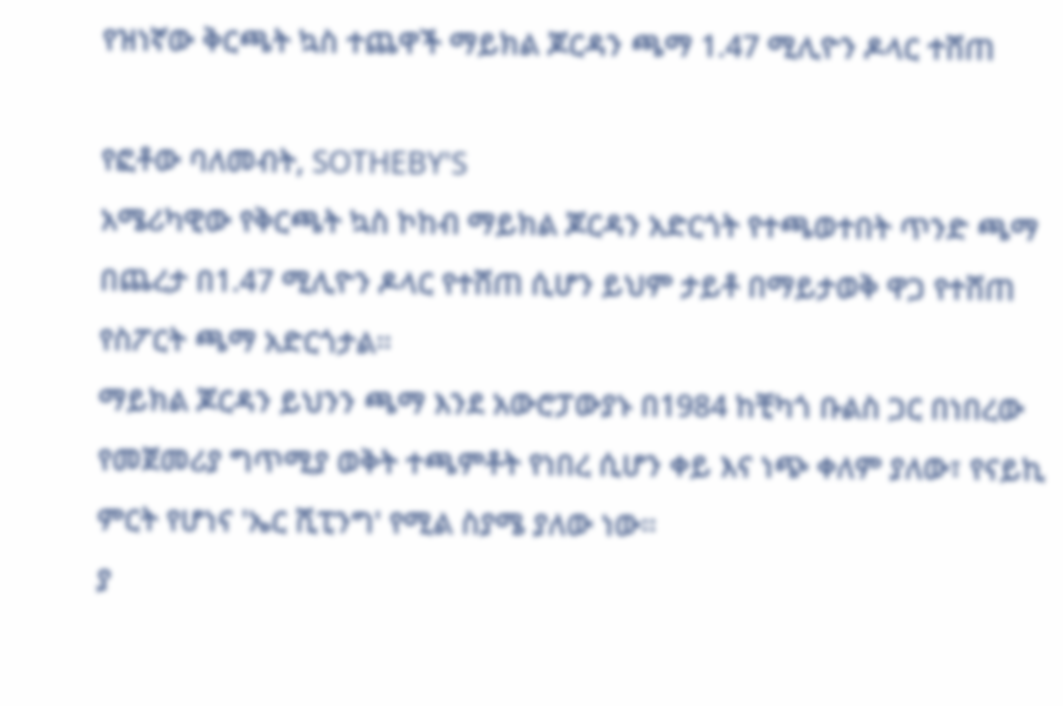የዝነኛው ቅርጫት ኳስ ተጨዋች ማይክል ጆርዳን ጫማ 1.47 ሚሊዮን ዶላር ተሸጠ

የፎቶው ባለመብት, SOTHEBY'S
አሜሪካዊው የቅርጫት ኳስ ኮከብ ማይክል ጆርዳን አድርጎት የተጫወተበት ጥንድ ጫማ በጨረታ በ1.47 ሚሊዮን ዶላር የተሸጠ ሲሆን ይህም ታይቶ በማይታወቅ ዋጋ የተሸጠ የስፖርት ጫማ አድርጎታል።
ማይክል ጆርዳን ይህንን ጫማ እንደ አውሮፓውያኑ በ1984 ከቺካጎ ቡልስ ጋር በነበረው የመጀመሪያ ግጥሚያ ወቅት ተጫምቶት የነበረ ሲሆን ቀይ እና ነጭ ቀለም ያለው፣ የናይኪ ምርት የሆነና 'ኤር ሺፒንግ' የሚል ስያሜ ያለው ነው።
ያ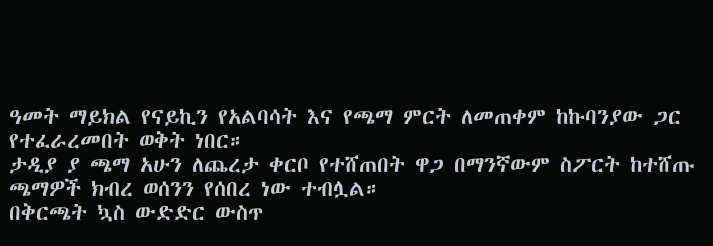ዓመት ማይክል የናይኪን የአልባሳት እና የጫማ ምርት ለመጠቀም ከኩባንያው ጋር የተፈራረመበት ወቅት ነበር።
ታዲያ ያ ጫማ አሁን ለጨረታ ቀርቦ የተሸጠበት ዋጋ በማንኛውም ስፖርት ከተሸጡ ጫማዎች ክብረ ወሰንን የሰበረ ነው ተብሏል።
በቅርጫት ኳስ ውድድር ውስጥ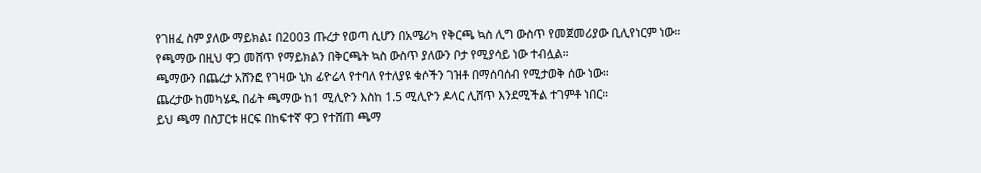የገዘፈ ስም ያለው ማይክል፤ በ2003 ጡረታ የወጣ ሲሆን በአሜሪካ የቅርጫ ኳስ ሊግ ውስጥ የመጀመሪያው ቢሊየነርም ነው።
የጫማው በዚህ ዋጋ መሸጥ የማይክልን በቅርጫት ኳስ ውስጥ ያለውን ቦታ የሚያሳይ ነው ተብሏል።
ጫማውን በጨረታ አሸንፎ የገዛው ኒክ ፊዮሬላ የተባለ የተለያዩ ቁሶችን ገዝቶ በማሰባሰብ የሚታወቅ ሰው ነው።
ጨረታው ከመካሄዱ በፊት ጫማው ከ1 ሚሊዮን እስከ 1.5 ሚሊዮን ዶላር ሊሸጥ እንደሚችል ተገምቶ ነበር።
ይህ ጫማ በስፓርቱ ዘርፍ በከፍተኛ ዋጋ የተሸጠ ጫማ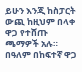ይሁን እንጂ ከስፓርት ውጪ ከዚህም በላቀ ዋጋ የተሸጡ ጫማዎች አሉ።
በዓለም በከፍተኛ ዋጋ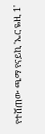የተሸጠው ጫማ የናይኪ 'ኤር ዬዚ 1'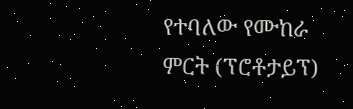የተባለው የሙከራ ምርት (ፕሮቶታይፕ)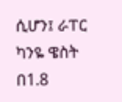ሲሆን፤ ራፐር ካንዬ ዌስት በ1.8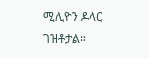ሚሊዮን ዶላር ገዝቶታል።